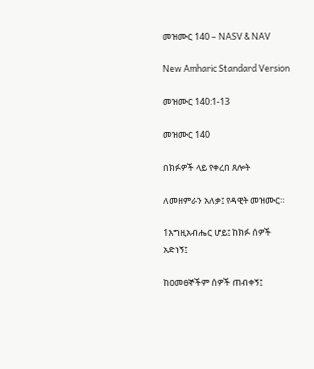መዝሙር 140 – NASV & NAV

New Amharic Standard Version

መዝሙር 140:1-13

መዝሙር 140

በክፉዎች ላይ የቀረበ ጸሎት

ለመዘምራን አለቃ፤ የዳዊት መዝሙር።

1እግዚአብሔር ሆይ፤ ከክፉ ሰዎች አድነኝ፤

ከዐመፀኞችም ሰዎች ጠብቀኝ፤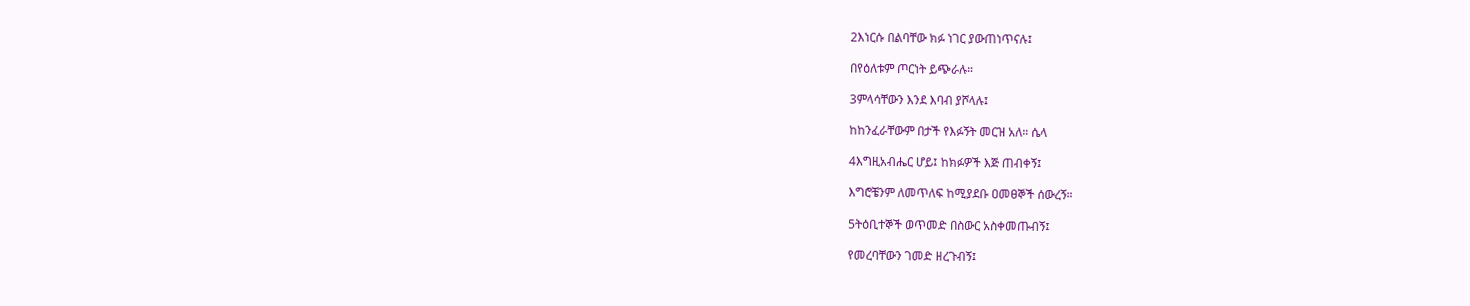2እነርሱ በልባቸው ክፉ ነገር ያውጠነጥናሉ፤

በየዕለቱም ጦርነት ይጭራሉ።

3ምላሳቸውን እንደ እባብ ያሾላሉ፤

ከከንፈራቸውም በታች የእፉኝት መርዝ አለ። ሴላ

4እግዚአብሔር ሆይ፤ ከክፉዎች እጅ ጠብቀኝ፤

እግሮቼንም ለመጥለፍ ከሚያደቡ ዐመፀኞች ሰውረኝ።

5ትዕቢተኞች ወጥመድ በስውር አስቀመጡብኝ፤

የመረባቸውን ገመድ ዘረጉብኝ፤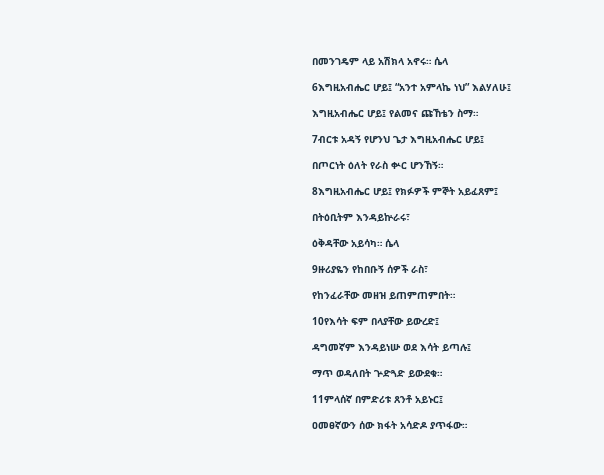በመንገዴም ላይ አሽክላ አኖሩ። ሴላ

6እግዚአብሔር ሆይ፤ “አንተ አምላኬ ነህ” እልሃለሁ፤

እግዚአብሔር ሆይ፤ የልመና ጩኸቴን ስማ።

7ብርቱ አዳኝ የሆንህ ጌታ እግዚአብሔር ሆይ፤

በጦርነት ዕለት የራስ ቍር ሆንኸኝ።

8እግዚአብሔር ሆይ፤ የክፉዎች ምኞት አይፈጸም፤

በትዕቢትም እንዳይኵራሩ፣

ዕቅዳቸው አይሳካ። ሴላ

9ዙሪያዬን የከበቡኝ ሰዎች ራስ፣

የከንፈራቸው መዘዝ ይጠምጠምበት።

10የእሳት ፍም በላያቸው ይውረድ፤

ዳግመኛም እንዳይነሡ ወደ እሳት ይጣሉ፤

ማጥ ወዳለበት ጕድጓድ ይውደቁ።

11ምላሰኛ በምድሪቱ ጸንቶ አይኑር፤

ዐመፀኛውን ሰው ክፋት አሳድዶ ያጥፋው።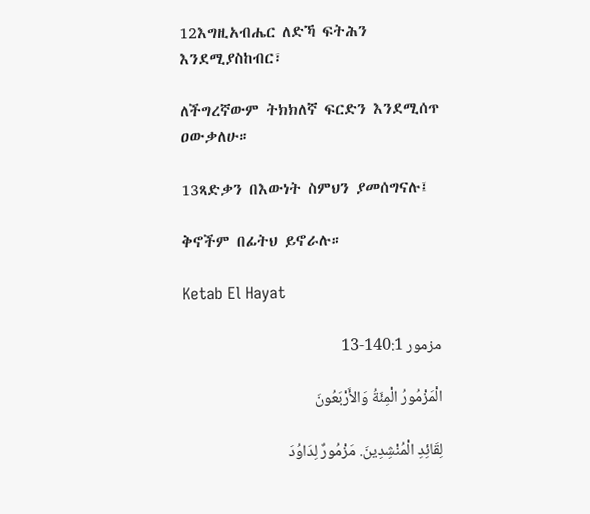12እግዚአብሔር ለድኻ ፍትሕን እንደሚያስከብር፣

ለችግረኛውም ትክክለኛ ፍርድን እንደሚሰጥ ዐውቃለሁ።

13ጻድቃን በእውነት ስምህን ያመሰግናሉ፤

ቅኖችም በፊትህ ይኖራሉ።

Ketab El Hayat

مزمور 140:1-13

الْمَزْمُورُ الْمِئَةُ وَالأَرْبَعُونَ

لِقَائِدِ الْمُنْشِدِينَ. مَزْمُورٌ لِدَاوُدَ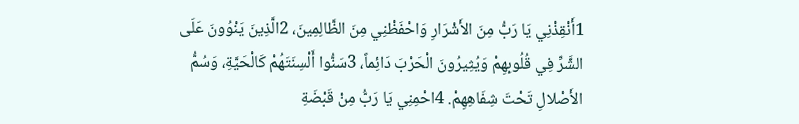1أَنْقِذْنِي يَا رَبُّ مِنَ الأَشْرَارِ وَاحْفَظْنِي مِنَ الظَّالِمِينَ، 2الَّذِينَ يَنْوُونَ عَلَى الشَّرِّ فِي قُلُوبِهِمْ وَيُثِيرُونَ الْحَرْبَ دَائِماً، 3سَنُّوا أَلْسِنَتَهُمْ كَالْحَيَّةِ، وَسُمُّ الأَصْلالِ تَحْتَ شِفَاهِهِمْ. 4احْمِنِي يَا رَبُّ مِنْ قَبْضَةِ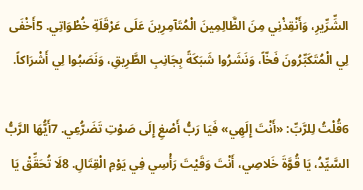الشِّرِّيرِ، وَأَنْقِذْنِي مِنَ الظَّالِمِينَ الْمُتَآمِرِينَ عَلَى عَرْقَلَةِ خُطْوَاتِي. 5أَخْفَى لِي الْمُتَكَبِّرُونَ فَخّاً، وَنَشَرُوا شَبَكَةً بِجَانِبِ الطَّرِيقِ، وَنَصَبُوا لِي أَشْرَاكاً.

6قُلْتُ لِلرَّبِّ: «أَنْتَ إِلَهِي» فَيَا رَبُّ أَصْغِ إِلَى صَوْتِ تَضَرُّعِي. 7أَيُّهَا الرَّبُّ السَّيِّدُ، يَا قُوَّةَ خَلاصِي، أَنْتَ وَقَيْتَ رَأْسِي فِي يَوْمِ الْقِتَالِ. 8لَا تُحَقِّقْ يَا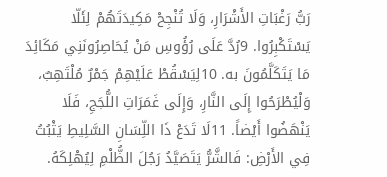رَبُّ رَغْبَاتِ الأَشْرَارِ، وَلَا تُنْجِحْ مَكِيدَتَهُمْ لِئَلّا يَسْتَكْبِرُوا. 9رُدَّ عَلَى رُؤُوسِ مَنْ يُحَاصِرُونَنِي مَكَائِدَ مَا يَتَكَلَّمُونَ به. 10لِيَسْقُطْ عَلَيْهِمْ جَمْرٌ مُلْتَهِبٌ، وَلْيُطْرَحُوا إِلَى النَّارِ، وَإِلَى غَمَرَاتِ اللُّجَجِ، فَلَا يَنْهَضُوا أَيْضاً. 11لَا تَدَعْ ذَا اللِّسَانِ السَّلِيطِ يَثْبُتُ فِي الأَرْضِ: فَالشَّرُّ يَتَصَيَّدُ رَجُلَ الظُّلْمِ لِيُهْلِكَهُ.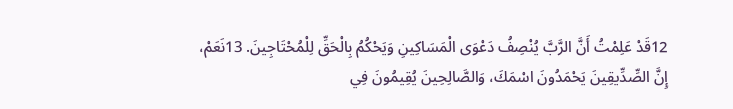12قَدْ عَلِمْتُ أَنَّ الرَّبَّ يُنْصِفُ دَعْوَى الْمَسَاكِينِ وَيَحْكُمُ بِالْحَقِّ لِلْمُحْتَاجِينَ. 13نَعَمْ، إِنَّ الصِّدِّيقِينَ يَحْمَدُونَ اسْمَكَ، وَالصَّالِحِينَ يُقِيمُونَ فِي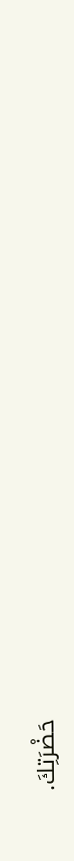حَضْرَتِكَ.